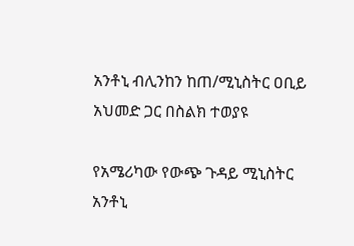አንቶኒ ብሊንከን ከጠ/ሚኒስትር ዐቢይ አህመድ ጋር በስልክ ተወያዩ

የአሜሪካው የውጭ ጉዳይ ሚኒስትር አንቶኒ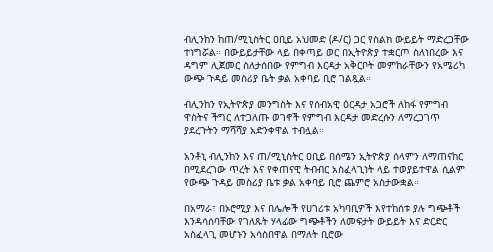ብሊንከን ከጠ/ሚኒስትር ዐቢይ አህመድ (ዶ/ር) ጋር የስልክ ውይይት ማድረጋቸው ተነግሯል። በውይይታቸው ላይ በቀጣይ ወር በኢትዮጵያ ተቋርጦ ስለነበረው እና ዳግም ሊጀመር ስለታሰበው የምግብ እርዳታ አቅርቦት መምከራቸውን የአሜሪካ ውጭ ጉዳይ መስሪያ ቤት ቃል አቀባይ ቢሮ ገልጿል።

ብሊንከን የኢትዮጵያ መንግስት እና የሰብአዊ ዕርዳታ አጋሮች ለከፋ የምግብ ዋስትና ችግር ለተጋለጡ ወገኖች የምግብ እርዳታ መድረሱን ለማረጋገጥ ያደረጉትን ማሻሻያ አድንቀዋል ተብሏል።

አንቶኒ ብሊንከን እና ጠ/ሚኒስትር ዐቢይ በሰሜን ኢትዮጵያ ሰላምን ለማጠናከር በሚደረገው ጥረት እና የቀጠናዊ ትብብር አስፈላጊነት ላይ ተወያይተዋል ሲልም የውጭ ጉዳይ መስሪያ ቤቱ ቃል አቀባይ ቢሮ ጨምሮ አስታውቋል።

በአማራ፣ በኦሮሚያ እና በሌሎች የሀገሪቱ አካባቢዎች እየተከሰቱ ያሉ ግጭቶች እንዳሳሰባቸው የገለጹት ሃላፊው ግጭቶችን ለመፍታት ውይይት እና ድርድር አስፈላጊ መሆኑን አሳስበዋል በማለት ቢሮው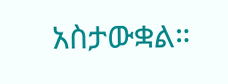አስታውቋል።